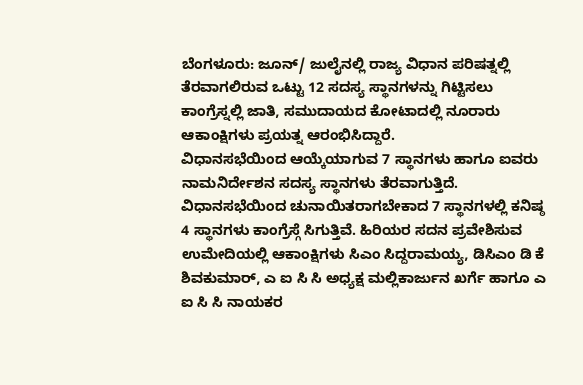ಬೆಂಗಳೂರು: ಜೂನ್/ ಜುಲೈನಲ್ಲಿ ರಾಜ್ಯ ವಿಧಾನ ಪರಿಷತ್ನಲ್ಲಿ ತೆರವಾಗಲಿರುವ ಒಟ್ಟು 12 ಸದಸ್ಯ ಸ್ಥಾನಗಳನ್ನು ಗಿಟ್ಟಿಸಲು ಕಾಂಗ್ರೆಸ್ನಲ್ಲಿ ಜಾತಿ, ಸಮುದಾಯದ ಕೋಟಾದಲ್ಲಿ ನೂರಾರು ಆಕಾಂಕ್ಷಿಗಳು ಪ್ರಯತ್ನ ಆರಂಭಿಸಿದ್ದಾರೆ.
ವಿಧಾನಸಭೆಯಿಂದ ಆಯ್ಕೆಯಾಗುವ 7 ಸ್ಥಾನಗಳು ಹಾಗೂ ಐವರು ನಾಮನಿರ್ದೇಶನ ಸದಸ್ಯ ಸ್ಥಾನಗಳು ತೆರವಾಗುತ್ತಿದೆ. ವಿಧಾನಸಭೆಯಿಂದ ಚುನಾಯಿತರಾಗಬೇಕಾದ 7 ಸ್ಥಾನಗಳಲ್ಲಿ ಕನಿಷ್ಠ 4 ಸ್ಥಾನಗಳು ಕಾಂಗ್ರೆಸ್ಗೆ ಸಿಗುತ್ತಿವೆ. ಹಿರಿಯರ ಸದನ ಪ್ರವೇಶಿಸುವ ಉಮೇದಿಯಲ್ಲಿ ಆಕಾಂಕ್ಷಿಗಳು ಸಿಎಂ ಸಿದ್ದರಾಮಯ್ಯ, ಡಿಸಿಎಂ ಡಿ ಕೆ ಶಿವಕುಮಾರ್, ಎ ಐ ಸಿ ಸಿ ಅಧ್ಯಕ್ಷ ಮಲ್ಲಿಕಾರ್ಜುನ ಖರ್ಗೆ ಹಾಗೂ ಎ ಐ ಸಿ ಸಿ ನಾಯಕರ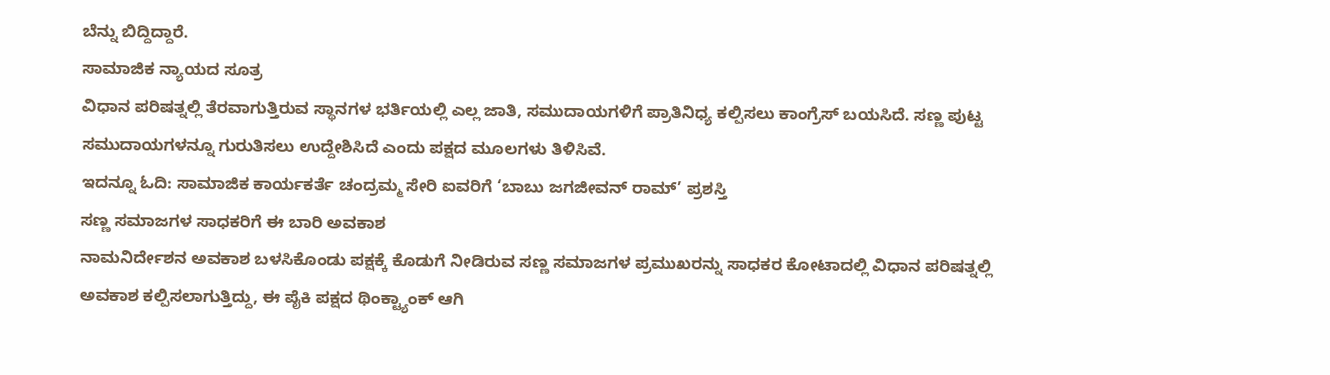ಬೆನ್ನು ಬಿದ್ದಿದ್ದಾರೆ.
ಸಾಮಾಜಿಕ ನ್ಯಾಯದ ಸೂತ್ರ
ವಿಧಾನ ಪರಿಷತ್ನಲ್ಲಿ ತೆರವಾಗುತ್ತಿರುವ ಸ್ಥಾನಗಳ ಭರ್ತಿಯಲ್ಲಿ ಎಲ್ಲ ಜಾತಿ, ಸಮುದಾಯಗಳಿಗೆ ಪ್ರಾತಿನಿಧ್ಯ ಕಲ್ಪಿಸಲು ಕಾಂಗ್ರೆಸ್ ಬಯಸಿದೆ. ಸಣ್ಣ ಪುಟ್ಟ ಸಮುದಾಯಗಳನ್ನೂ ಗುರುತಿಸಲು ಉದ್ದೇಶಿಸಿದೆ ಎಂದು ಪಕ್ಷದ ಮೂಲಗಳು ತಿಳಿಸಿವೆ.
ಇದನ್ನೂ ಓದಿ: ಸಾಮಾಜಿಕ ಕಾರ್ಯಕರ್ತೆ ಚಂದ್ರಮ್ಮ ಸೇರಿ ಐವರಿಗೆ ‘ಬಾಬು ಜಗಜೀವನ್ ರಾಮ್’ ಪ್ರಶಸ್ತಿ
ಸಣ್ಣ ಸಮಾಜಗಳ ಸಾಧಕರಿಗೆ ಈ ಬಾರಿ ಅವಕಾಶ
ನಾಮನಿರ್ದೇಶನ ಅವಕಾಶ ಬಳಸಿಕೊಂಡು ಪಕ್ಷಕ್ಕೆ ಕೊಡುಗೆ ನೀಡಿರುವ ಸಣ್ಣ ಸಮಾಜಗಳ ಪ್ರಮುಖರನ್ನು ಸಾಧಕರ ಕೋಟಾದಲ್ಲಿ ವಿಧಾನ ಪರಿಷತ್ನಲ್ಲಿ ಅವಕಾಶ ಕಲ್ಪಿಸಲಾಗುತ್ತಿದ್ದು, ಈ ಪೈಕಿ ಪಕ್ಷದ ಥಿಂಕ್ಟ್ಯಾಂಕ್ ಆಗಿ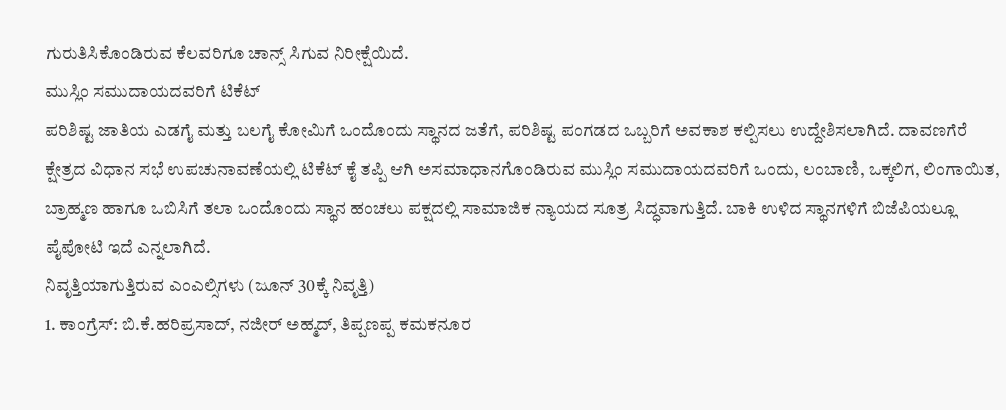ಗುರುತಿಸಿಕೊಂಡಿರುವ ಕೆಲವರಿಗೂ ಚಾನ್ಸ್ ಸಿಗುವ ನಿರೀಕ್ಷೆಯಿದೆ.
ಮುಸ್ಲಿಂ ಸಮುದಾಯದವರಿಗೆ ಟಿಕೆಟ್
ಪರಿಶಿಷ್ಟ ಜಾತಿಯ ಎಡಗೈ ಮತ್ತು ಬಲಗೈ ಕೋಮಿಗೆ ಒಂದೊಂದು ಸ್ಥಾನದ ಜತೆಗೆ, ಪರಿಶಿಷ್ಟ ಪಂಗಡದ ಒಬ್ಬರಿಗೆ ಅವಕಾಶ ಕಲ್ಪಿಸಲು ಉದ್ದೇಶಿಸಲಾಗಿದೆ. ದಾವಣಗೆರೆ ಕ್ಷೇತ್ರದ ವಿಧಾನ ಸಭೆ ಉಪಚುನಾವಣೆಯಲ್ಲಿ ಟಿಕೆಟ್ ಕೈ ತಪ್ಪಿ ಆಗಿ ಅಸಮಾಧಾನಗೊಂಡಿರುವ ಮುಸ್ಲಿಂ ಸಮುದಾಯದವರಿಗೆ ಒಂದು, ಲಂಬಾಣಿ, ಒಕ್ಕಲಿಗ, ಲಿಂಗಾಯಿತ, ಬ್ರಾಹ್ಮಣ ಹಾಗೂ ಒಬಿಸಿಗೆ ತಲಾ ಒಂದೊಂದು ಸ್ಥಾನ ಹಂಚಲು ಪಕ್ಷದಲ್ಲಿ ಸಾಮಾಜಿಕ ನ್ಯಾಯದ ಸೂತ್ರ ಸಿದ್ಧವಾಗುತ್ತಿದೆ. ಬಾಕಿ ಉಳಿದ ಸ್ಥಾನಗಳಿಗೆ ಬಿಜೆಪಿಯಲ್ಲೂ ಪೈಪೋಟಿ ಇದೆ ಎನ್ನಲಾಗಿದೆ.
ನಿವೃತ್ತಿಯಾಗುತ್ತಿರುವ ಎಂಎಲ್ಸಿಗಳು (ಜೂನ್ 30ಕ್ಕೆ ನಿವೃತ್ತಿ)
1. ಕಾಂಗ್ರೆಸ್: ಬಿ.ಕೆ.ಹರಿಪ್ರಸಾದ್, ನಜೀರ್ ಅಹ್ಮದ್, ತಿಪ್ಪಣಪ್ಪ ಕಮಕನೂರ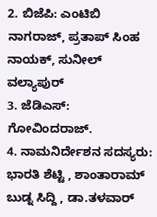2. ಬಿಜೆಪಿ: ಎಂಟಿಬಿ ನಾಗರಾಜ್, ಪ್ರತಾಪ್ ಸಿಂಹ ನಾಯಕ್, ಸುನೀಲ್ ವಲ್ಯಾಪುರ್
3. ಜೆಡಿಎಸ್: ಗೋವಿಂದರಾಜ್.
4. ನಾಮನಿರ್ದೇಶನ ಸದಸ್ಯರು: ಭಾರತಿ ಶೆಟ್ಟಿ , ಶಾಂತಾರಾಮ್ ಬುಡ್ನ ಸಿದ್ದಿ , ಡಾ.ತಳವಾರ್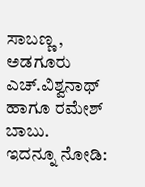ಸಾಬಣ್ಣ , ಅಡಗೂರು ಎಚ್.ವಿಶ್ವನಾಥ್ ಹಾಗೂ ರಮೇಶ್ ಬಾಬು.
ಇದನ್ನೂ ನೋಡಿ: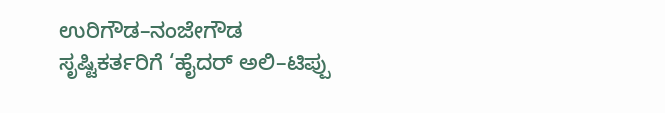ಉರಿಗೌಡ–ನಂಜೇಗೌಡ ಸೃಷ್ಟಿಕರ್ತರಿಗೆ ‘ಹೈದರ್ ಅಲಿ–ಟಿಪ್ಪು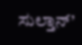ಸುಲ್ತಾನ್’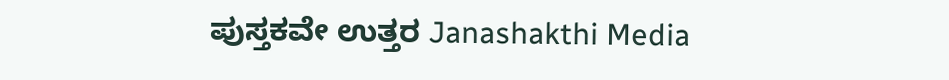ಪುಸ್ತಕವೇ ಉತ್ತರ Janashakthi Media